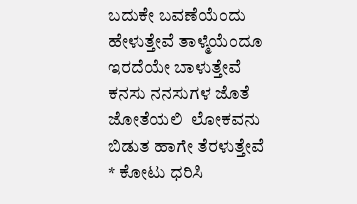ಬದುಕೇ ಬವಣೆಯೆಂದು ಹೇಳುತ್ತೇವೆ ತಾಳ್ಮೆಯೆಂದೂ ಇರದೆಯೇ ಬಾಳುತ್ತೇವೆ ಕನಸು ನನಸುಗಳ ಜೊತೆ ಜೋತೆಯಲಿ  ಲೋಕವನು ಬಿಡುತ ಹಾಗೇ ತೆರಳುತ್ತೇವೆ  * ಕೋಟು ಧರಿಸಿ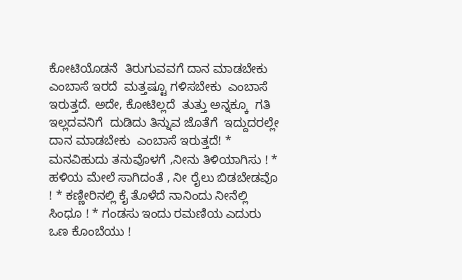ಕೋಟಿಯೊಡನೆ  ತಿರುಗುವವಗೆ ದಾನ ಮಾಡಬೇಕು  ಎಂಬಾಸೆ ಇರದೆ  ಮತ್ತಷ್ಟೂ ಗಳಿಸಬೇಕು  ಎಂಬಾಸೆ ಇರುತ್ತದೆ. ಅದೇ, ಕೋಟಿಲ್ಲದೆ  ತುತ್ತು ಅನ್ನಕ್ಕೂ  ಗತಿ ಇಲ್ಲದವನಿಗೆ  ದುಡಿದು ತಿನ್ನುವ ಜೊತೆಗೆ  ಇದ್ದುದರಲ್ಲೇ  ದಾನ ಮಾಡಬೇಕು  ಎಂಬಾಸೆ ಇರುತ್ತದೆ! * ಮನವಿಹುದು ತನುವೊಳಗೆ ,ನೀನು ತಿಳಿಯಾಗಿಸು ! * ಹಳಿಯ ಮೇಲೆ ಸಾಗಿದಂತೆ , ನೀ ರೈಲು ಬಿಡಬೇಡವೊ ! * ಕಣ್ಣೀರಿನಲ್ಲಿ ಕೈ ತೊಳೆದೆ ನಾನಿಂದು ನೀನೆಲ್ಲಿ ಸಿಂಧೂ ! * ಗಂಡಸು ಇಂದು ರಮಣಿಯ ಎದುರು ಒಣ ಕೊಂಬೆಯು !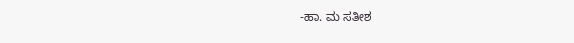-ಹಾ. ಮ ಸತೀಶ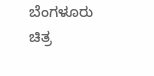ಬೆಂಗಳೂರು ಚಿತ್ರ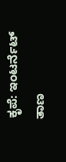ಕೃಪೆ: ಇಂಟರ್ನೆಟ್ ತಾಣ